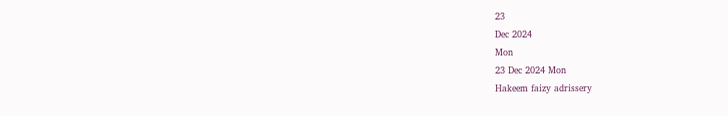23
Dec 2024
Mon
23 Dec 2024 Mon
Hakeem faizy adrissery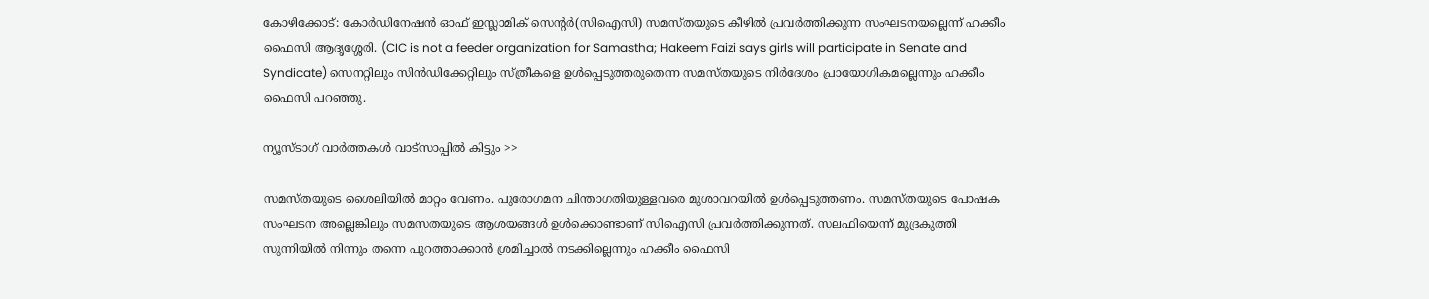കോഴിക്കോട്: കോര്‍ഡിനേഷന്‍ ഓഫ് ഇസ്ലാമിക് സെന്റര്‍(സിഐസി) സമസ്തയുടെ കീഴില്‍ പ്രവര്‍ത്തിക്കുന്ന സംഘടനയല്ലെന്ന് ഹക്കീം ഫൈസി ആദൃശ്ശേരി. (CIC is not a feeder organization for Samastha; Hakeem Faizi says girls will participate in Senate and Syndicate) സെനറ്റിലും സിന്‍ഡിക്കേറ്റിലും സ്ത്രീകളെ ഉള്‍പ്പെടുത്തരുതെന്ന സമസ്തയുടെ നിര്‍ദേശം പ്രായോഗികമല്ലെന്നും ഹക്കീം ഫൈസി പറഞ്ഞു.

ന്യൂസ്ടാഗ് വാര്‍ത്തകള്‍ വാട്‌സാപ്പില്‍ കിട്ടും >>

സമസ്തയുടെ ശൈലിയില്‍ മാറ്റം വേണം. പുരോഗമന ചിന്താഗതിയുള്ളവരെ മുശാവറയില്‍ ഉള്‍പ്പെടുത്തണം. സമസ്തയുടെ പോഷക സംഘടന അല്ലെങ്കിലും സമസതയുടെ ആശയങ്ങള്‍ ഉള്‍ക്കൊണ്ടാണ് സിഐസി പ്രവര്‍ത്തിക്കുന്നത്. സലഫിയെന്ന് മുദ്രകുത്തി സുന്നിയില്‍ നിന്നും തന്നെ പുറത്താക്കാന്‍ ശ്രമിച്ചാല്‍ നടക്കില്ലെന്നും ഹക്കീം ഫൈസി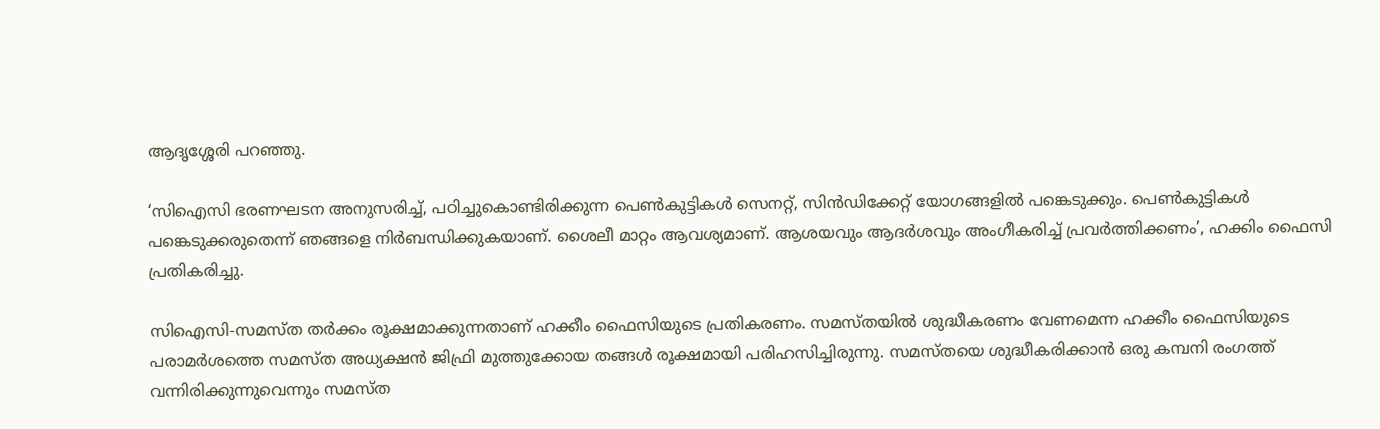ആദൃശ്ശേരി പറഞ്ഞു.

‘സിഐസി ഭരണഘടന അനുസരിച്ച്, പഠിച്ചുകൊണ്ടിരിക്കുന്ന പെണ്‍കുട്ടികള്‍ സെനറ്റ്, സിന്‍ഡിക്കേറ്റ് യോഗങ്ങളില്‍ പങ്കെടുക്കും. പെണ്‍കുട്ടികള്‍ പങ്കെടുക്കരുതെന്ന് ഞങ്ങളെ നിര്‍ബന്ധിക്കുകയാണ്. ശൈലീ മാറ്റം ആവശ്യമാണ്. ആശയവും ആദര്‍ശവും അംഗീകരിച്ച് പ്രവര്‍ത്തിക്കണം’, ഹക്കിം ഫൈസി പ്രതികരിച്ചു.

സിഐസി-സമസ്ത തര്‍ക്കം രൂക്ഷമാക്കുന്നതാണ് ഹക്കീം ഫൈസിയുടെ പ്രതികരണം. സമസ്തയില്‍ ശുദ്ധീകരണം വേണമെന്ന ഹക്കീം ഫൈസിയുടെ പരാമര്‍ശത്തെ സമസ്ത അധ്യക്ഷന്‍ ജിഫ്രി മുത്തുക്കോയ തങ്ങള്‍ രൂക്ഷമായി പരിഹസിച്ചിരുന്നു. സമസ്തയെ ശുദ്ധീകരിക്കാന്‍ ഒരു കമ്പനി രംഗത്ത് വന്നിരിക്കുന്നുവെന്നും സമസ്ത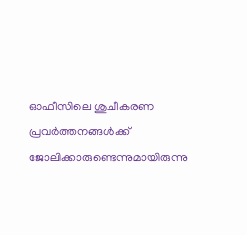ഓഫീസിലെ ശുചീകരണ പ്രവര്‍ത്തനങ്ങള്‍ക്ക് ജോലിക്കാരുണ്ടെന്നുമായിരുന്നു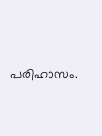പരിഹാസം.